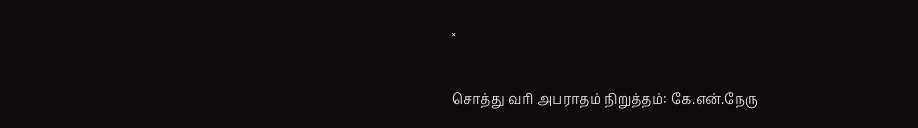×

சொத்து வரி அபராதம் நிறுத்தம்: கே.என்.நேரு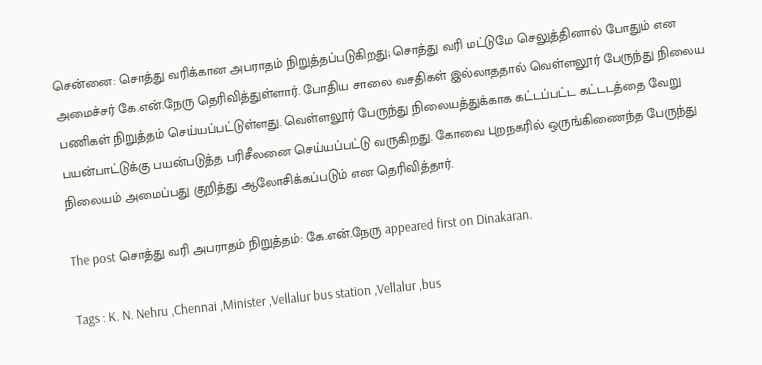சென்னை: சொத்து வரிக்கான அபராதம் நிறுத்தப்படுகிறது; சொத்து வரி மட்டுமே செலுத்தினால் போதும் என அமைச்சர் கே.என்.நேரு தெரிவித்துள்ளார். போதிய சாலை வசதிகள் இல்லாததால் வெள்ளலூர் பேருந்து நிலைய பணிகள் நிறுத்தம் செய்யப்பட்டுள்ளது. வெள்ளலூர் பேருந்து நிலையத்துக்காக கட்டப்பட்ட கட்டடத்தை வேறு பயன்பாட்டுக்கு பயன்படுத்த பரிசீலனை செய்யப்பட்டு வருகிறது. கோவை புறநகரில் ஒருங்கிணைந்த பேருந்து நிலையம் அமைப்பது குறித்து ஆலோசிக்கப்படும் என தெரிவித்தார்.

The post சொத்து வரி அபராதம் நிறுத்தம்: கே.என்.நேரு appeared first on Dinakaran.

Tags : K. N. Nehru ,Chennai ,Minister ,Vellalur bus station ,Vellalur ,bus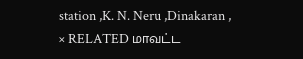station ,K. N. Neru ,Dinakaran ,
× RELATED மாவட்ட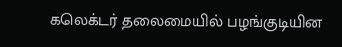கலெக்டர் தலைமையில் பழங்குடியின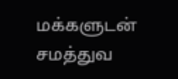மக்களுடன் சமத்துவ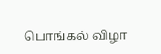பொங்கல் விழா